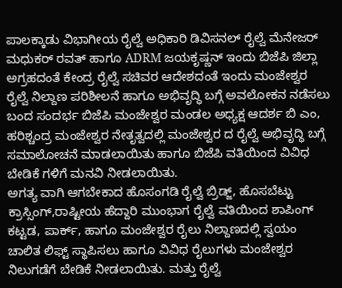ಪಾಲಕ್ಕಾಡು ವಿಭಾಗೀಯ ರೈಲ್ವೆ ಅಧಿಕಾರಿ ಡಿವಿಸನಲ್ ರೈಲ್ವೆ ಮೆನೇಜರ್ ಮಧುಕರ್ ರವತ್ ಹಾಗೂ ADRM ಜಯಕೃಷ್ಣನ್ ಇಂದು ಬಿಜೆಪಿ ಜಿಲ್ಲಾ ಅಗ್ರಹದಂತೆ ಕೇಂದ್ರ ರೈಲ್ವೆ ಸಚಿವರ ಆದೇಶದಂತೆ ಇಂದು ಮಂಜೇಶ್ವರ ರೈಲ್ವೆ ನಿಲ್ದಾಣ ಪರಿಶೀಲನೆ ಹಾಗೂ ಅಭಿವೃದ್ಧಿ ಬಗ್ಗೆ ಅವಲೋಕನ ನಡೆಸಲು ಬಂದ ಸಂದರ್ಭ ಬಿಜೆಪಿ ಮಂಜೇಶ್ವರ ಮಂಡಲ ಅಧ್ಯಕ್ಷ ಆದರ್ಶ ಬಿ ಎಂ, ಹರಿಶ್ಚಂದ್ರ ಮಂಜೇಶ್ವರ ನೇತೃತ್ವದಲ್ಲಿ ಮಂಜೇಶ್ವರ ದ ರೈಲ್ವೆ ಅಭಿವೃದ್ಧಿ ಬಗ್ಗೆ ಸಮಾಲೋಚನೆ ಮಾಡಲಾಯಿತು ಹಾಗೂ ಬಿಜೆಪಿ ವತಿಯಿಂದ ವಿವಿಧ ಬೇಡಿಕೆ ಗಳಿಗೆ ಮನವಿ ನೀಡಲಾಯಿತು.
ಅಗತ್ಯ ವಾಗಿ ಆಗಬೇಕಾದ ಹೊಸಂಗಡಿ ರೈಲ್ವೆ ಬ್ರಿಡ್ಜ್, ಹೊಸಬೆಟ್ಟು ಕ್ರಾಸ್ಸಿಂಗ್,ರಾಷ್ಟೀಯ ಹೆದ್ದಾರಿ ಮುಂಭಾಗ ರೈಲ್ವೆ ವತಿಯಿಂದ ಶಾಪಿಂಗ್ ಕಟ್ಟಡ, ಪಾರ್ಕ್, ಹಾಗೂ ಮಂಜೇಶ್ವರ ರೈಲು ನಿಲ್ದಾಣದಲ್ಲಿ ಸ್ವಯಂ ಚಾಲಿತ ಲಿಫ್ಟ್ ಸ್ಥಾಪಿಸಲು ಹಾಗೂ ವಿವಿಧ ರೈಲುಗಳು ಮಂಜೇಶ್ವರ ನಿಲುಗಡೆಗೆ ಬೇಡಿಕೆ ನೀಡಲಾಯಿತು. ಮತ್ತು ರೈಲ್ವೆ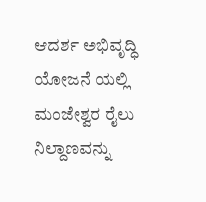ಆದರ್ಶ ಅಭಿವೃದ್ಧಿ ಯೋಜನೆ ಯಲ್ಲಿ ಮಂಜೇಶ್ವರ ರೈಲು ನಿಲ್ದಾಣವನ್ನು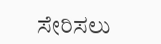ಸೇರಿಸಲು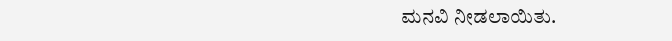ಮನವಿ ನೀಡಲಾಯಿತು.